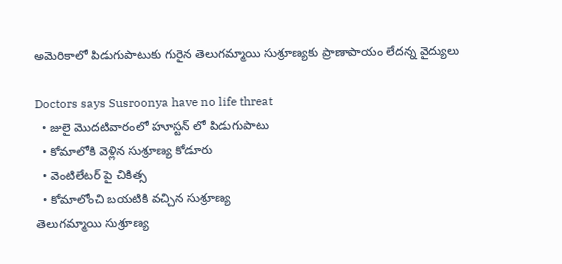అమెరికాలో పిడుగుపాటుకు గురైన తెలుగమ్మాయి సుశ్రూణ్యకు ప్రాణాపాయం లేదన్న వైద్యులు

Doctors says Susroonya have no life threat
  • జులై మొదటివారంలో హూస్టన్ లో పిడుగుపాటు
  • కోమాలోకి వెళ్లిన సుశ్రూణ్య కోడూరు
  • వెంటిలేటర్ పై చికిత్స
  • కోమాలోంచి బయటికి వచ్చిన సుశ్రూణ్య
తెలుగమ్మాయి సుశ్రూణ్య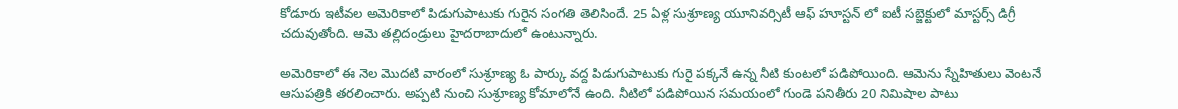కోడూరు ఇటీవల అమెరికాలో పిడుగుపాటుకు గురైన సంగతి తెలిసిందే. 25 ఏళ్ల సుశ్రూణ్య యూనివర్సిటీ ఆఫ్ హూస్టన్ లో ఐటీ సబ్జెక్టులో మాస్టర్స్ డిగ్రీ చదువుతోంది. ఆమె తల్లిదండ్రులు హైదరాబాదులో ఉంటున్నారు.

అమెరికాలో ఈ నెల మొదటి వారంలో సుశ్రూణ్య ఓ పార్కు వద్ద పిడుగుపాటుకు గురై పక్కనే ఉన్న నీటి కుంటలో పడిపోయింది. ఆమెను స్నేహితులు వెంటనే ఆసుపత్రికి తరలించారు. అప్పటి నుంచి సుశ్రూణ్య కోమాలోనే ఉంది. నీటిలో పడిపోయిన సమయంలో గుండె పనితీరు 20 నిమిషాల పాటు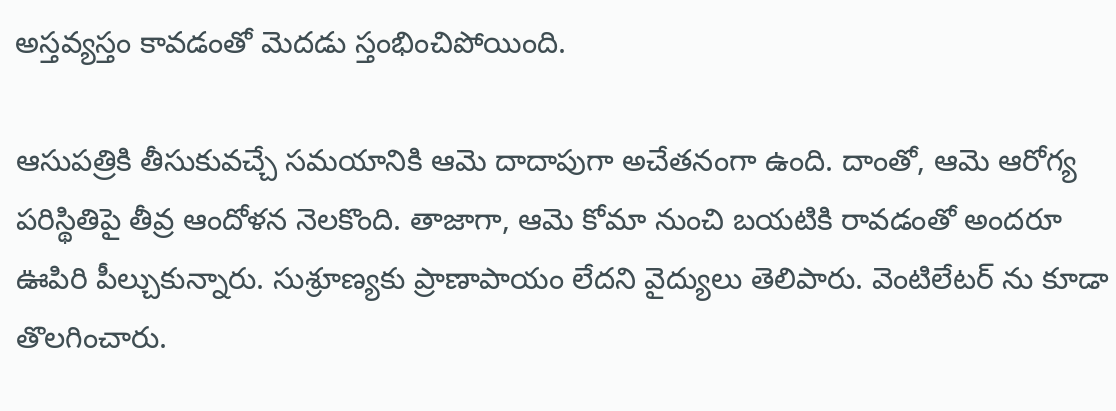అస్తవ్యస్తం కావడంతో మెదడు స్తంభించిపోయింది.

ఆసుపత్రికి తీసుకువచ్చే సమయానికి ఆమె దాదాపుగా అచేతనంగా ఉంది. దాంతో, ఆమె ఆరోగ్య పరిస్థితిపై తీవ్ర ఆందోళన నెలకొంది. తాజాగా, ఆమె కోమా నుంచి బయటికి రావడంతో అందరూ ఊపిరి పీల్చుకున్నారు. సుశ్రూణ్యకు ప్రాణాపాయం లేదని వైద్యులు తెలిపారు. వెంటిలేటర్ ను కూడా తొలగించారు.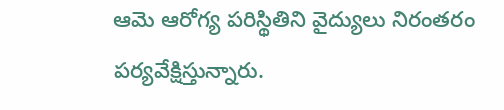ఆమె ఆరోగ్య పరిస్థితిని వైద్యులు నిరంతరం పర్యవేక్షిస్తున్నారు.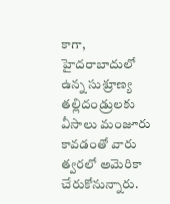కాగా, హైదరాబాదులో ఉన్న సుశ్రూణ్య తల్లిదండ్రులకు వీసాలు మంజూరు కావడంతో వారు త్వరలో అమెరికా చేరుకోనున్నారు.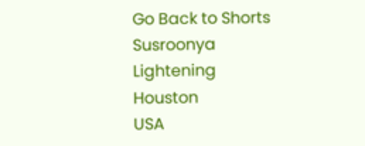Go Back to Shorts
Susroonya
Lightening
Houston
USA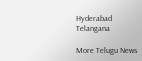Hyderabad
Telangana

More Telugu News